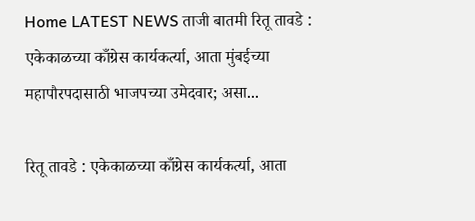Home LATEST NEWS ताजी बातमी रितू तावडे : एकेकाळच्या काँग्रेस कार्यकर्त्या, आता मुंबईच्या महापौरपदासाठी भाजपच्या उमेदवार; असा...

रितू तावडे : एकेकाळच्या काँग्रेस कार्यकर्त्या, आता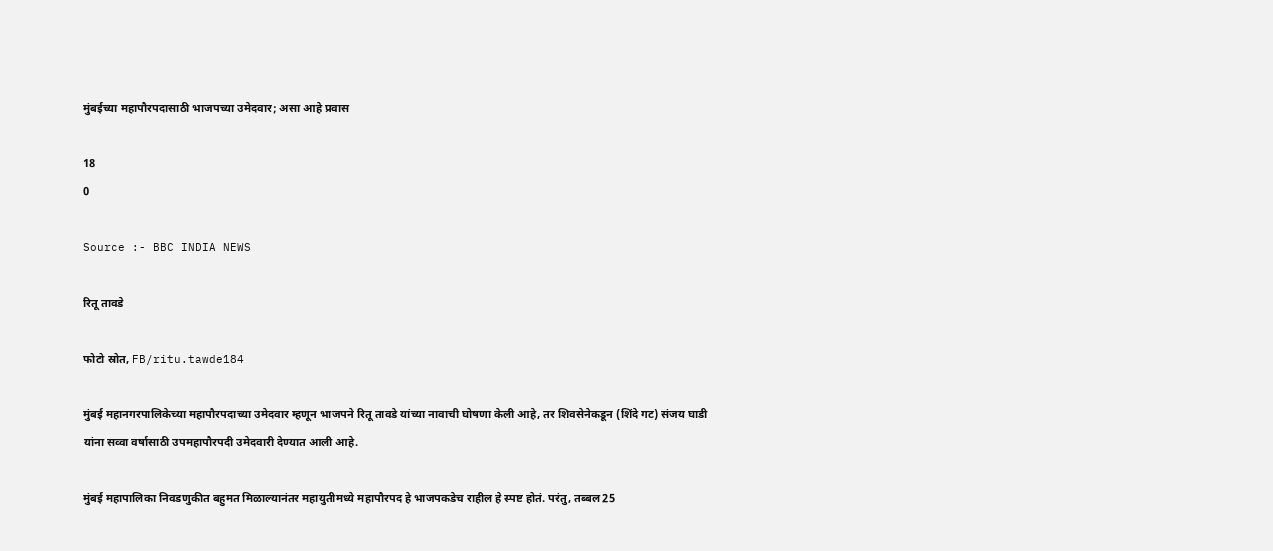मुंबईच्या महापौरपदासाठी भाजपच्या उमेदवार; असा आहे प्रवास

18
0

Source :- BBC INDIA NEWS

रितू तावडे

फोटो स्रोत, FB/ritu.tawde184

मुंबई महानगरपालिकेच्या महापौरपदाच्या उमेदवार म्हणून भाजपने रितू तावडे यांच्या नावाची घोषणा केली आहे, तर शिवसेनेकडून (शिंदे गट) संजय घाडी यांना सव्वा वर्षासाठी उपमहापौरपदी उमेदवारी देण्यात आली आहे.

मुंबई महापालिका निवडणुकीत बहुमत मिळाल्यानंतर महायुतीमध्ये महापौरपद हे भाजपकडेच राहील हे स्पष्ट होतं. परंतु, तब्बल 25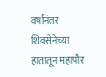वर्षांनंतर शिवसेनेच्या हातातून महापौर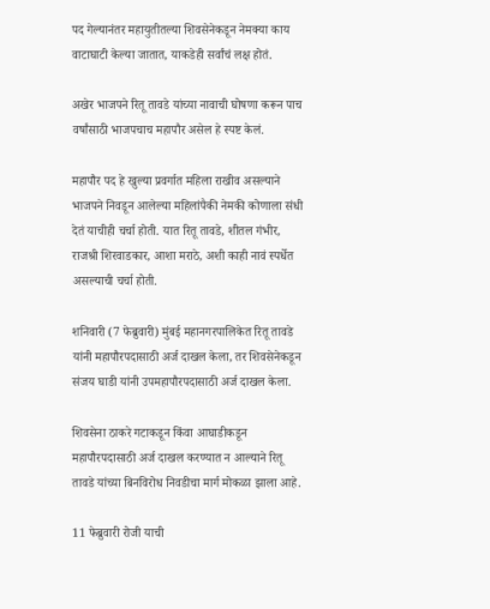पद गेल्यानंतर महायुतीतल्या शिवसेनेकडून नेमक्या काय वाटाघाटी केल्या जातात, याकडेही सर्वांचं लक्ष होतं.

अखेर भाजपने रितू तावडे यांच्या नावाची घोषणा करून पाच वर्षांसाठी भाजपचाच महापौर असेल हे स्पष्ट केलं.

महापौर पद हे खुल्या प्रवर्गात महिला राखीव असल्याने भाजपने निवडून आलेल्या महिलांपैकी नेमकी कोणाला संधी देतं याचीही चर्चा होती. यात रितू तावडे, शीतल गंभीर, राजश्री शिरवाडकार, आशा मराठे, अशी काही नावं स्पर्धेत असल्याची चर्चा होती.

शनिवारी (7 फेब्रुवारी) मुंबई महानगरपालिकेत रितू तावडे यांनी महापौरपदासाठी अर्ज दाखल केला, तर शिवसेनेकडून संजय घाडी यांनी उपमहापौरपदासाठी अर्ज दाखल केला.

शिवसेना ठाकरे गटाकडून किंवा आघाडीकडून महापौरपदासाठी अर्ज दाखल करण्यात न आल्याने रितू तावडे यांच्या बिनविरोध निवडीचा मार्ग मोकळा झाला आहे.

11 फेब्रुवारी रोजी याची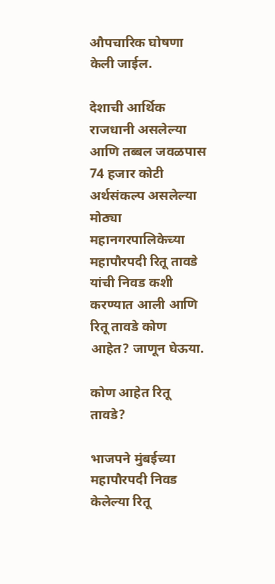औपचारिक घोषणा केली जाईल.

देशाची आर्थिक राजधानी असलेल्या आणि तब्बल जवळपास 74 हजार कोटी अर्थसंकल्प असलेल्या मोठ्या महानगरपालिकेच्या महापौरपदी रितू तावडे यांची निवड कशी करण्यात आली आणि रितू तावडे कोण आहेत? जाणून घेऊया.

कोण आहेत रितू तावडे?

भाजपने मुंबईच्या महापौरपदी निवड केलेल्या रितू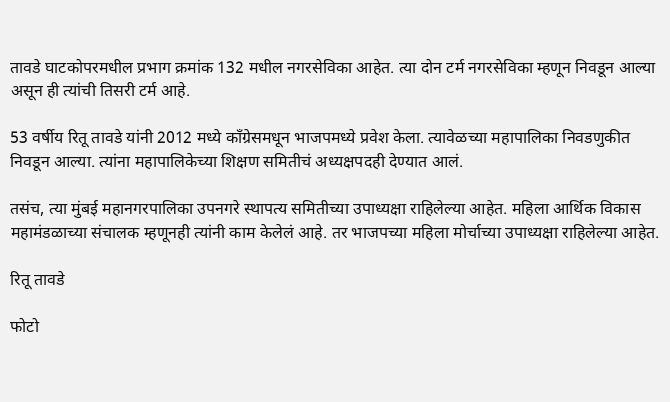तावडे घाटकोपरमधील प्रभाग क्रमांक 132 मधील नगरसेविका आहेत. त्या दोन टर्म नगरसेविका म्हणून निवडून आल्या असून ही त्यांची तिसरी टर्म आहे.

53 वर्षीय रितू तावडे यांनी 2012 मध्ये काँग्रेसमधून भाजपमध्ये प्रवेश केला. त्यावेळच्या महापालिका निवडणुकीत निवडून आल्या. त्यांना महापालिकेच्या शिक्षण समितीचं अध्यक्षपदही देण्यात आलं.

तसंच, त्या मुंबई महानगरपालिका उपनगरे स्थापत्य समितीच्या उपाध्यक्षा राहिलेल्या आहेत. महिला आर्थिक विकास महामंडळाच्या संचालक म्हणूनही त्यांनी काम केलेलं आहे. तर भाजपच्या महिला मोर्चाच्या उपाध्यक्षा राहिलेल्या आहेत.

रितू तावडे

फोटो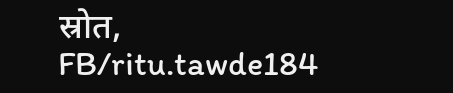स्रोत, FB/ritu.tawde184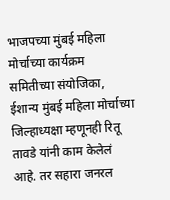भाजपच्या मुंबई महिला मोर्चाच्या कार्यक्रम समितीच्या संयोजिका, ईशान्य मुंबई महिला मोर्चाच्या जिल्हाध्यक्षा म्हणूनही रितू तावडे यांनी काम केलेलं आहे. तर सहारा जनरल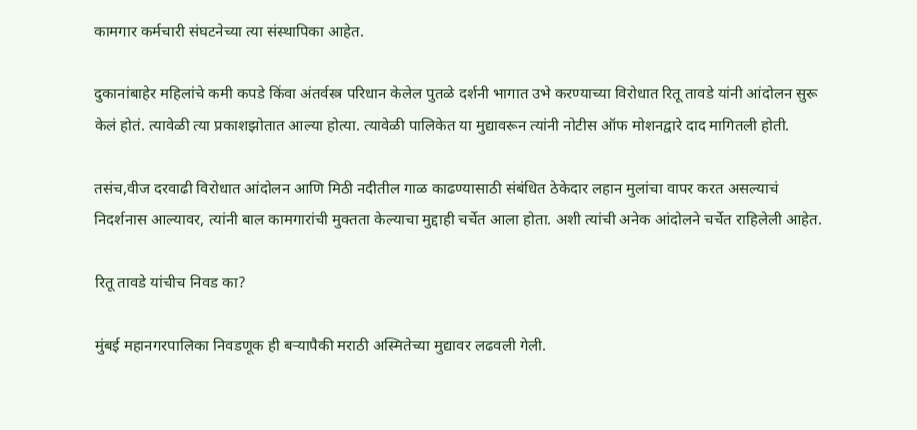कामगार कर्मचारी संघटनेच्या त्या संस्थापिका आहेत.

दुकानांबाहेर महिलांचे कमी कपडे किंवा अंतर्वस्त्र परिधान केलेल पुतळे दर्शनी भागात उभे करण्याच्या विरोधात रितू तावडे यांनी आंदोलन सुरू केलं होतं. त्यावेळी त्या प्रकाशझोतात आल्या होत्या. त्यावेळी पालिकेत या मुद्यावरून त्यांनी नोटीस ऑफ मोशनद्वारे दाद मागितली होती.

तसंच,वीज दरवाढी विरोधात आंदोलन आणि मिठी नदीतील गाळ काढण्यासाठी संबंधित ठेकेदार लहान मुलांचा वापर करत असल्याचं निदर्शनास आल्यावर, त्यांनी बाल कामगारांची मुक्तता केल्याचा मुद्दाही चर्चेत आला होता. अशी त्यांची अनेक आंदोलने चर्चेत राहिलेली आहेत.

रितू तावडे यांचीच निवड का?

मुंबई महानगरपालिका निवडणूक ही बऱ्यापैकी मराठी अस्मितेच्या मुद्यावर लढवली गेली.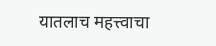यातलाच महत्त्वाचा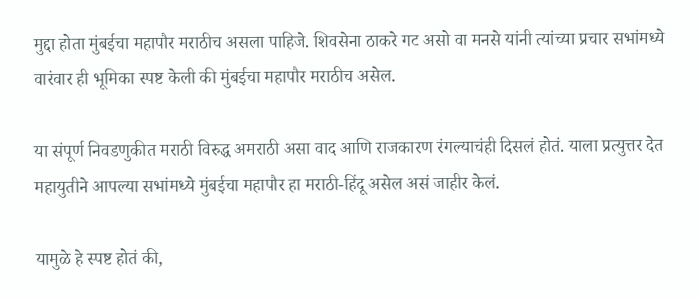मुद्दा होता मुंबईचा महापौर मराठीच असला पाहिजे. शिवसेना ठाकरे गट असो वा मनसे यांनी त्यांच्या प्रचार सभांमध्ये वारंवार ही भूमिका स्पष्ट केली की मुंबईचा महापौर मराठीच असेल.

या संपूर्ण निवडणुकीत मराठी विरुद्ध अमराठी असा वाद आणि राजकारण रंगल्याचंही दिसलं होतं. याला प्रत्युत्तर देत महायुतीने आपल्या सभांमध्ये मुंबईचा महापौर हा मराठी-हिंदू असेल असं जाहीर केलं.

यामुळे हे स्पष्ट होतं की,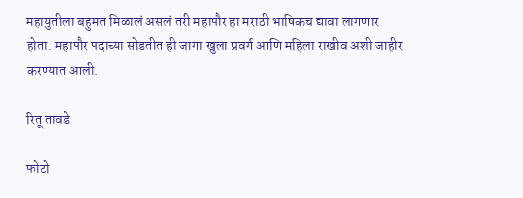महायुतीला बहुमत मिळालं असलं तरी महापौर हा मराठी भाषिकच द्यावा लागणार होता. महापौर पदाच्या सोडतीत ही जागा खुला प्रवर्ग आणि महिला राखीव अशी जाहीर करण्यात आली.

रितू तावडे

फोटो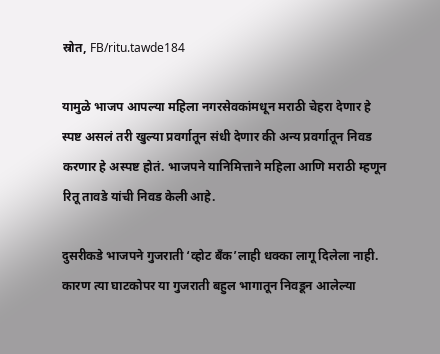स्रोत, FB/ritu.tawde184

यामुळे भाजप आपल्या महिला नगरसेवकांमधून मराठी चेहरा देणार हे स्पष्ट असलं तरी खुल्या प्रवर्गातून संधी देणार की अन्य प्रवर्गातून निवड करणार हे अस्पष्ट होतं. भाजपने यानिमित्ताने महिला आणि मराठी म्हणून रितू तावडे यांची निवड केली आहे.

दुसरीकडे भाजपने गुजराती ‘व्होट बँक’लाही धक्का लागू दिलेला नाही. कारण त्या घाटकोपर या गुजराती बहुल भागातून निवडून आलेल्या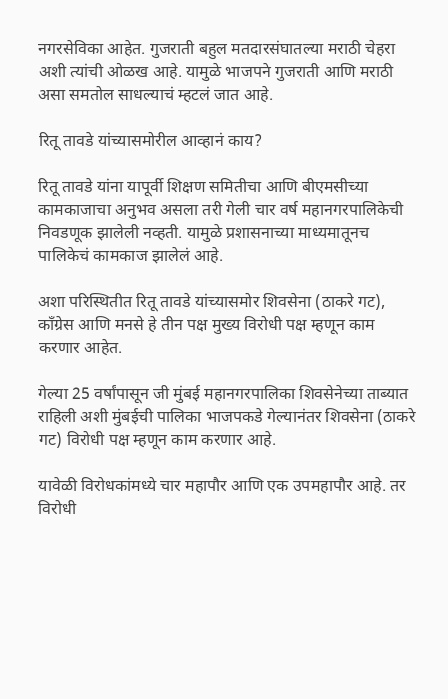नगरसेविका आहेत. गुजराती बहुल मतदारसंघातल्या मराठी चेहरा अशी त्यांची ओळख आहे. यामुळे भाजपने गुजराती आणि मराठी असा समतोल साधल्याचं म्हटलं जात आहे.

रितू तावडे यांच्यासमोरील आव्हानं काय?

रितू तावडे यांना यापूर्वी शिक्षण समितीचा आणि बीएमसीच्या कामकाजाचा अनुभव असला तरी गेली चार वर्ष महानगरपालिकेची निवडणूक झालेली नव्हती. यामुळे प्रशासनाच्या माध्यमातूनच पालिकेचं कामकाज झालेलं आहे.

अशा परिस्थितीत रितू तावडे यांच्यासमोर शिवसेना (ठाकरे गट), काँग्रेस आणि मनसे हे तीन पक्ष मुख्य विरोधी पक्ष म्हणून काम करणार आहेत.

गेल्या 25 वर्षांपासून जी मुंबई महानगरपालिका शिवसेनेच्या ताब्यात राहिली अशी मुंबईची पालिका भाजपकडे गेल्यानंतर शिवसेना (ठाकरे गट) विरोधी पक्ष म्हणून काम करणार आहे.

यावेळी विरोधकांमध्ये चार महापौर आणि एक उपमहापौर आहे. तर विरोधी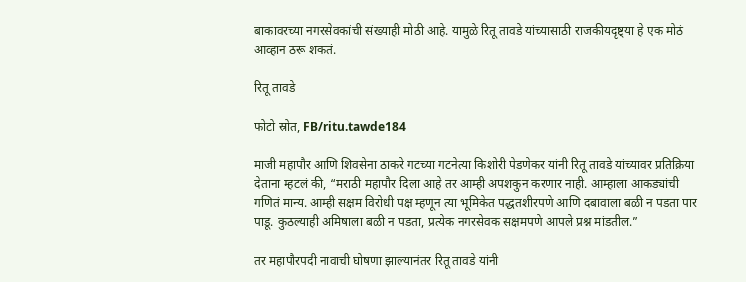बाकावरच्या नगरसेवकांची संख्याही मोठी आहे. यामुळे रितू तावडे यांच्यासाठी राजकीयदृष्ट्या हे एक मोठं आव्हान ठरू शकतं.

रितू तावडे

फोटो स्रोत, FB/ritu.tawde184

माजी महापौर आणि शिवसेना ठाकरे गटच्या गटनेत्या किशोरी पेडणेकर यांनी रितू तावडे यांच्यावर प्रतिक्रिया देताना म्हटलं की, “मराठी महापौर दिला आहे तर आम्ही अपशकुन करणार नाही. आम्हाला आकड्यांची गणितं मान्य. आम्ही सक्षम विरोधी पक्ष म्हणून त्या भूमिकेत पद्धतशीरपणे आणि दबावाला बळी न पडता पार पाडू. कुठल्याही अमिषाला बळी न पडता, प्रत्येक नगरसेवक सक्षमपणे आपले प्रश्न मांडतील.”

तर महापौरपदी नावाची घोषणा झाल्यानंतर रितू तावडे यांनी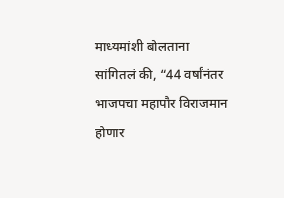माध्यमांशी बोलताना सांगितलं की, “44 वर्षांनंतर भाजपचा महापौर विराजमान होणार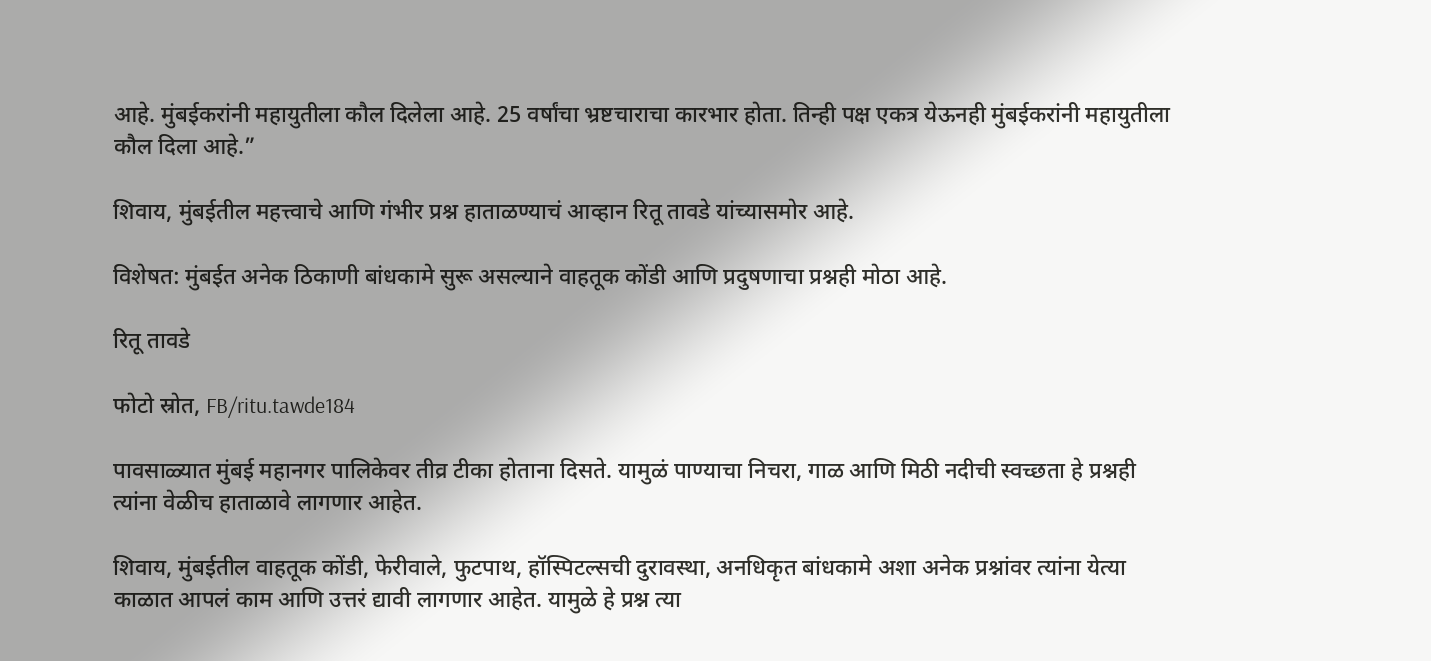आहे. मुंबईकरांनी महायुतीला कौल दिलेला आहे. 25 वर्षांचा भ्रष्टचाराचा कारभार होता. तिन्ही पक्ष एकत्र येऊनही मुंबईकरांनी महायुतीला कौल दिला आहे.”

शिवाय, मुंबईतील महत्त्वाचे आणि गंभीर प्रश्न हाताळण्याचं आव्हान रितू तावडे यांच्यासमोर आहे.

विशेषत: मुंबईत अनेक ठिकाणी बांधकामे सुरू असल्याने वाहतूक कोंडी आणि प्रदुषणाचा प्रश्नही मोठा आहे.

रितू तावडे

फोटो स्रोत, FB/ritu.tawde184

पावसाळ्यात मुंबई महानगर पालिकेवर तीव्र टीका होताना दिसते. यामुळं पाण्याचा निचरा, गाळ आणि मिठी नदीची स्वच्छता हे प्रश्नही त्यांना वेळीच हाताळावे लागणार आहेत.

शिवाय, मुंबईतील वाहतूक कोंडी, फेरीवाले, फुटपाथ, हॉस्पिटल्सची दुरावस्था, अनधिकृत बांधकामे अशा अनेक प्रश्नांवर त्यांना येत्या काळात आपलं काम आणि उत्तरं द्यावी लागणार आहेत. यामुळे हे प्रश्न त्या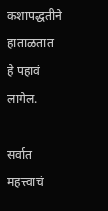कशापद्धतीने हाताळतात हे पहावं लागेल.

सर्वात महत्त्वाचं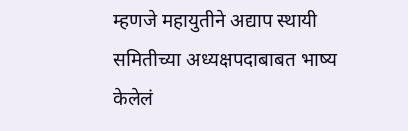म्हणजे महायुतीने अद्याप स्थायी समितीच्या अध्यक्षपदाबाबत भाष्य केलेलं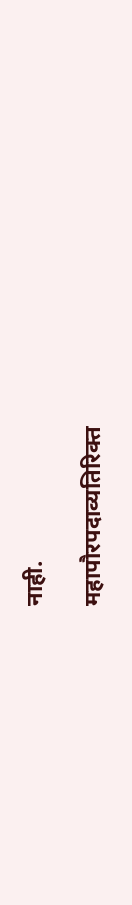नाही.

महापौरपदाव्यतिरिक्त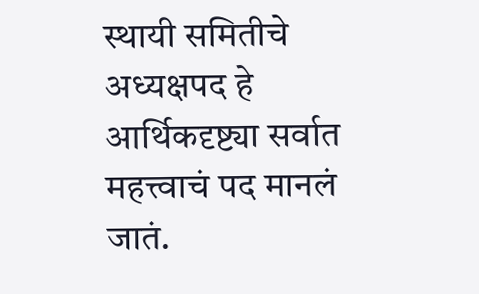स्थायी समितीचे अध्यक्षपद हे आर्थिकदृष्ट्या सर्वात महत्त्वाचं पद मानलं जातं.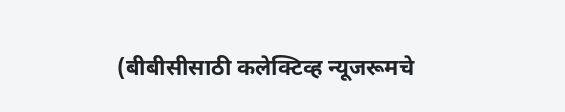(बीबीसीसाठी कलेक्टिव्ह न्यूजरूमचे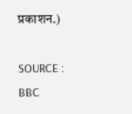प्रकाशन.)

SOURCE : BBC